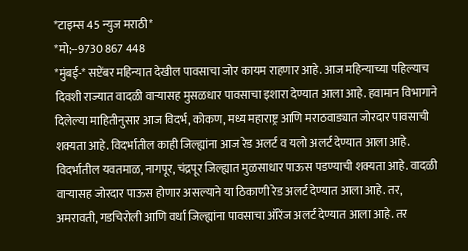*टाइम्स 45 न्युज मराठी*
*मो;--9730 867 448
*मुंबई-* सप्टेंबर महिन्यात देखील पावसाचा जोर कायम राहणार आहे. आज महिन्याच्या पहिल्याच दिवशी राज्यात वादळी वाऱ्यासह मुसळधार पावसाचा इशारा देण्यात आला आहे. हवामान विभागाने दिलेल्या माहितीनुसार आज विदर्भ, कोकण, मध्य महाराष्ट्र आणि मराठवाड्यात जोरदार पावसाची शक्यता आहे. विदर्भातील काही जिल्ह्यांना आज रेड अलर्ट व यलो अलर्ट देण्यात आला आहे.
विदर्भातील यवतमाळ, नागपूर, चंद्रपूर जिल्ह्यात मुळसाधार पाऊस पडण्याची शक्यता आहे. वादळी वाऱ्यासह जोरदार पाऊस होणार असल्याने या ठिकाणी रेड अलर्ट देण्यात आला आहे. तर, अमरावती, गडचिरोली आणि वर्धा जिल्ह्यांना पावसाचा ऑरेंज अलर्ट देण्यात आला आहे. तर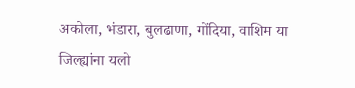अकोला, भंडारा, बुलढाणा, गोंदिया, वाशिम या जिल्ह्यांना यलो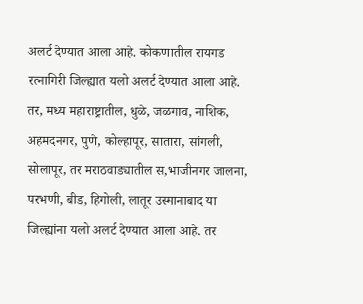अलर्ट देण्यात आला आहे. कोकणातील रायगड रत्नागिरी जिल्ह्यात यलो अलर्ट देण्यात आला आहे. तर, मध्य महाराष्ट्रातील, धुळे, जळगाव, नाशिक, अहमदनगर, पुणे, कोल्हापूर, सातारा, सांगली, सोलापूर, तर मराठवाड्यातील स,भाजीनगर जालना, परभणी, बीड, हिगोली, लातूर उस्मानाबाद या जिल्ह्यांना यलो अलर्ट देण्यात आला आहे. तर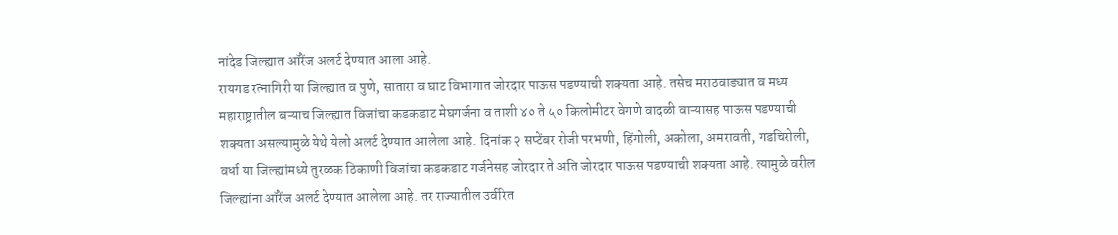नांदेड जिल्ह्यात ऑरेंज अलर्ट देण्यात आला आहे.
रायगड रत्नागिरी या जिल्ह्यात व पुणे, सातारा व घाट विभागात जोरदार पाऊस पडण्याची शक्यता आहे. तसेच मराठवाड्यात व मध्य महाराष्ट्रातील बऱ्याच जिल्ह्यात विजांचा कडकडाट मेघगर्जना व ताशी ४० ते ५० किलोमीटर वेगणे वादळी वाऱ्यासह पाऊस पडण्याची शक्यता असल्यामुळे येथे येलो अलर्ट देण्यात आलेला आहे. दिनांक २ सप्टेंबर रोजी परभणी, हिंगोली, अकोला, अमरावती, गडचिरोली, वर्धा या जिल्ह्यांमध्ये तुरळक ठिकाणी विजांचा कडकडाट गर्जनेसह जोरदार ते अति जोरदार पाऊस पडण्याची शक्यता आहे. त्यामुळे वरील जिल्ह्यांना ऑरेंज अलर्ट देण्यात आलेला आहे. तर राज्यातील उर्वरित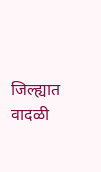जिल्ह्यात वादळी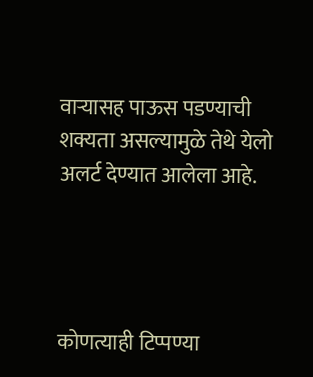वाऱ्यासह पाऊस पडण्याची शक्यता असल्यामुळे तेथे येलो अलर्ट देण्यात आलेला आहे.




कोणत्याही टिप्पण्या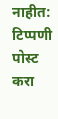नाहीत:
टिप्पणी पोस्ट करा